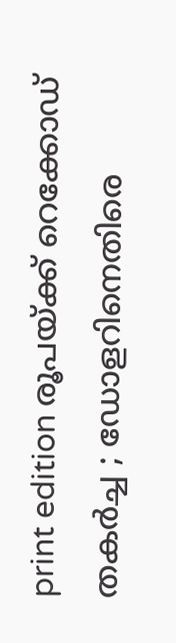print edition രൂപയ്ക്ക് റെക്കോഡ് തകർച്ച ; ഡോളറിനെതിരെ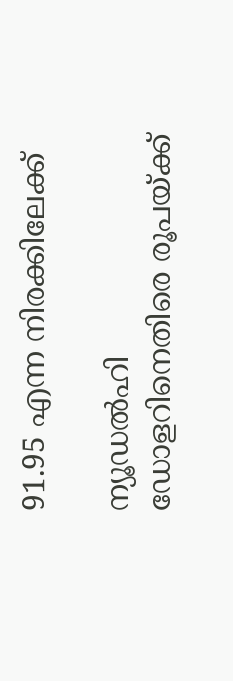91.95 എന്ന നിരക്കിലേക്ക്

ന്യൂഡൽഹി
ഡോളറിനെതിരെ രൂപയ്ക്ക്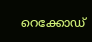റെക്കോഡ്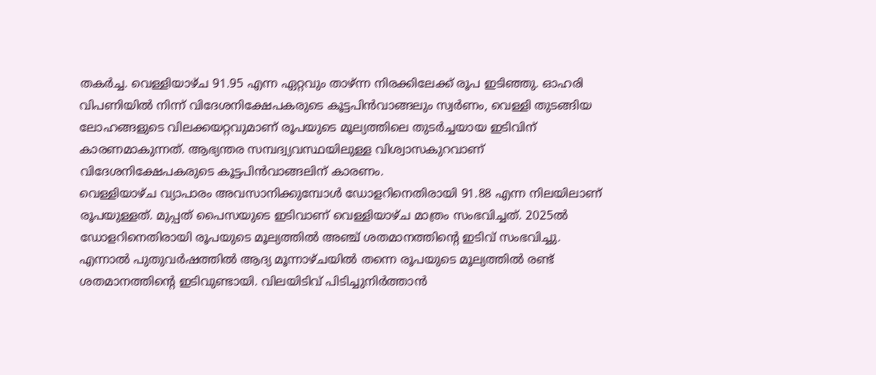തകർച്ച. വെള്ളിയാഴ്ച 91.95 എന്ന ഏറ്റവും താഴ്ന്ന നിരക്കിലേക്ക് രൂപ ഇടിഞ്ഞു. ഓഹരി വിപണിയിൽ നിന്ന് വിദേശനിക്ഷേപകരുടെ കൂട്ടപിൻവാങ്ങലും സ്വർണം, വെള്ളി തുടങ്ങിയ ലോഹങ്ങളുടെ വിലക്കയറ്റവുമാണ് രൂപയുടെ മൂല്യത്തിലെ തുടർച്ചയായ ഇടിവിന് കാരണമാകുന്നത്. ആഭ്യന്തര സമ്പദ്വ്യവസ്ഥയിലുള്ള വിശ്വാസകുറവാണ് വിദേശനിക്ഷേപകരുടെ കൂട്ടപിൻവാങ്ങലിന് കാരണം.
വെള്ളിയാഴ്ച വ്യാപാരം അവസാനിക്കുമ്പോൾ ഡോളറിനെതിരായി 91.88 എന്ന നിലയിലാണ് രൂപയുള്ളത്. മുപ്പത് പൈസയുടെ ഇടിവാണ് വെള്ളിയാഴ്ച മാത്രം സംഭവിച്ചത്. 2025ൽ ഡോളറിനെതിരായി രൂപയുടെ മൂല്യത്തിൽ അഞ്ച് ശതമാനത്തിന്റെ ഇടിവ് സംഭവിച്ചു. എന്നാൽ പുതുവർഷത്തിൽ ആദ്യ മൂന്നാഴ്ചയിൽ തന്നെ രൂപയുടെ മൂല്യത്തിൽ രണ്ട് ശതമാനത്തിന്റെ ഇടിവുണ്ടായി. വിലയിടിവ് പിടിച്ചുനിർത്താൻ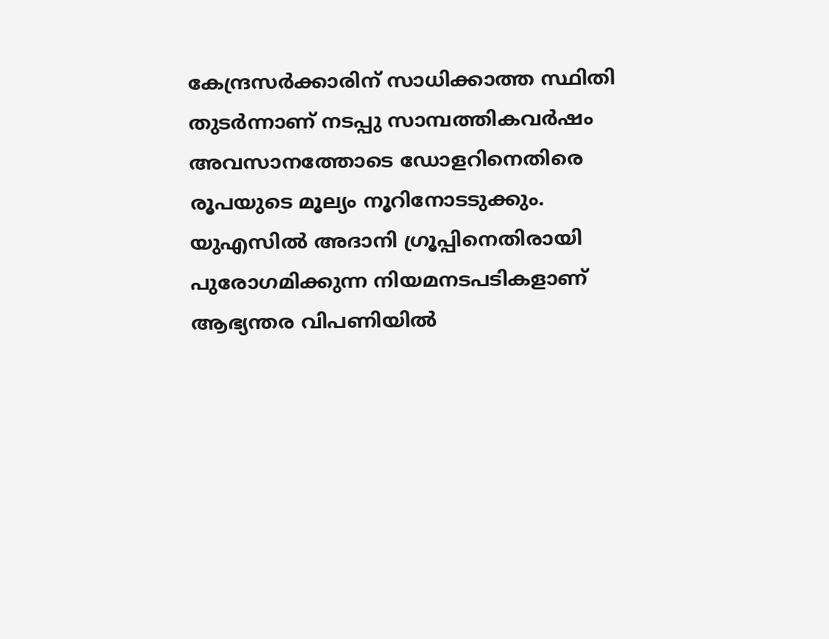കേന്ദ്രസർക്കാരിന് സാധിക്കാത്ത സ്ഥിതി തുടർന്നാണ് നടപ്പു സാമ്പത്തികവർഷം അവസാനത്തോടെ ഡോളറിനെതിരെ രൂപയുടെ മൂല്യം നൂറിനോടടുക്കും.
യുഎസിൽ അദാനി ഗ്രൂപ്പിനെതിരായി പുരോഗമിക്കുന്ന നിയമനടപടികളാണ് ആഭ്യന്തര വിപണിയിൽ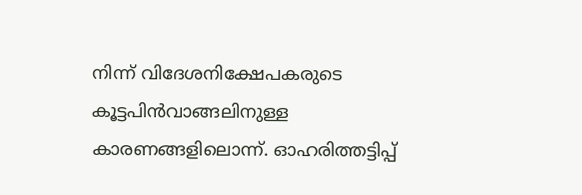നിന്ന് വിദേശനിക്ഷേപകരുടെ കൂട്ടപിൻവാങ്ങലിനുള്ള കാരണങ്ങളിലൊന്ന്. ഓഹരിത്തട്ടിപ്പ്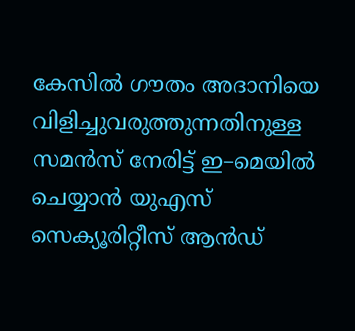കേസിൽ ഗൗതം അദാനിയെ വിളിച്ചുവരുത്തുന്നതിനുള്ള സമൻസ് നേരിട്ട് ഇ–മെയിൽ ചെയ്യാൻ യുഎസ് സെക്യൂരിറ്റീസ് ആൻഡ്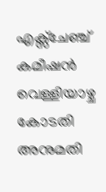എക്സ്ചേഞ്ച് കമീഷൻ വെള്ളിയാഴ്ച കോടതി അനുമതി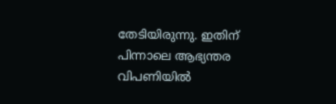തേടിയിരുന്നു. ഇതിന് പിന്നാലെ ആഭ്യന്തര വിപണിയിൽ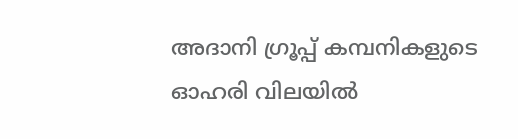അദാനി ഗ്രൂപ്പ് കമ്പനികളുടെ ഓഹരി വിലയിൽ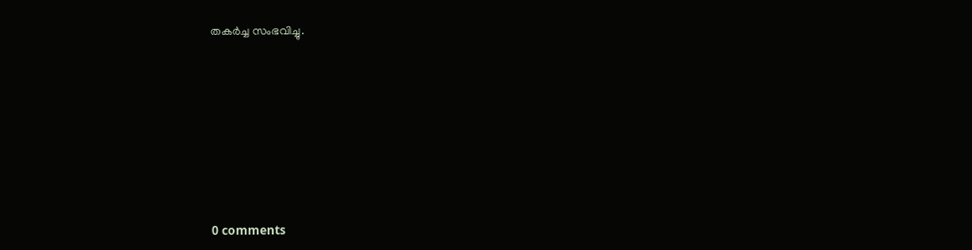തകർച്ച സംഭവിച്ചു.










0 comments